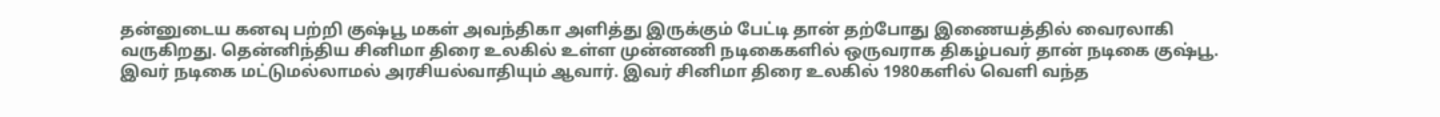தன்னுடைய கனவு பற்றி குஷ்பூ மகள் அவந்திகா அளித்து இருக்கும் பேட்டி தான் தற்போது இணையத்தில் வைரலாகி வருகிறது. தென்னிந்திய சினிமா திரை உலகில் உள்ள முன்னணி நடிகைகளில் ஒருவராக திகழ்பவர் தான் நடிகை குஷ்பூ. இவர் நடிகை மட்டுமல்லாமல் அரசியல்வாதியும் ஆவார். இவர் சினிமா திரை உலகில் 1980களில் வெளி வந்த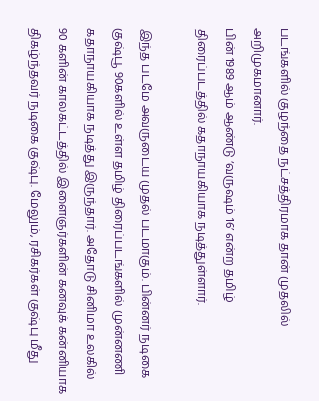படங்களில் குழந்தை நட்சத்திரமாக தான் முதலில் அறிமுகமானார்.
பின் 1989 ஆம் ஆண்டு ‘வருஷம் 16’ என்ற தமிழ் திரைப்படத்தில் கதாநாயகியாக நடித்துள்ளார்.

இந்த படமே அவருடைய முதல் படமாகும். பின்னர் நடிகை குஷ்பூ 90களில் உள்ள தமிழ் திரைப்படங்களில் முன்னணி கதாநாயகியாக நடித்து இருந்தார். அதோடு சினிமா உலகில் 90 களின் காலகட்டத்தில் இளைஞர்களின் கனவுக் கன்னியாக திகழ்ந்தவர் நடிகை குஷ்பு. மேலும், ரசிகர்கள் குஷ்பு மீது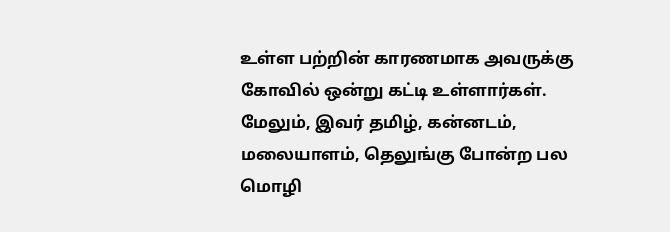உள்ள பற்றின் காரணமாக அவருக்கு கோவில் ஒன்று கட்டி உள்ளார்கள். மேலும், இவர் தமிழ், கன்னடம், மலையாளம், தெலுங்கு போன்ற பல மொழி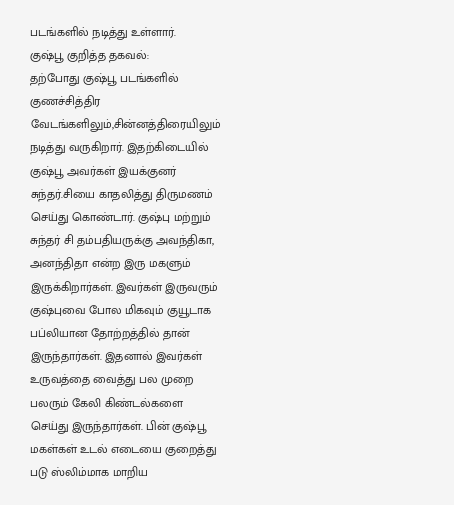படங்களில் நடித்து உள்ளார்.
குஷ்பூ குறித்த தகவல்:
தற்போது குஷ்பூ படங்களில் குணச்சித்திர வேடங்களிலும்,சின்னத்திரையிலும் நடித்து வருகிறார். இதற்கிடையில் குஷ்பூ அவர்கள் இயக்குனர் சுந்தர்.சியை காதலித்து திருமணம் செய்து கொண்டார். குஷ்பு மற்றும் சுந்தர் சி தம்பதியருக்கு அவந்திகா, அனந்திதா என்ற இரு மகளும் இருக்கிறார்கள். இவர்கள் இருவரும் குஷ்புவை போல மிகவும் குயூடாக பப்லியான தோற்றத்தில் தான் இருந்தார்கள். இதனால் இவர்கள் உருவத்தை வைத்து பல முறை பலரும் கேலி கிண்டல்களை செய்து இருந்தார்கள். பின் குஷ்பூ மகள்கள் உடல் எடையை குறைத்து படு ஸ்லிம்மாக மாறிய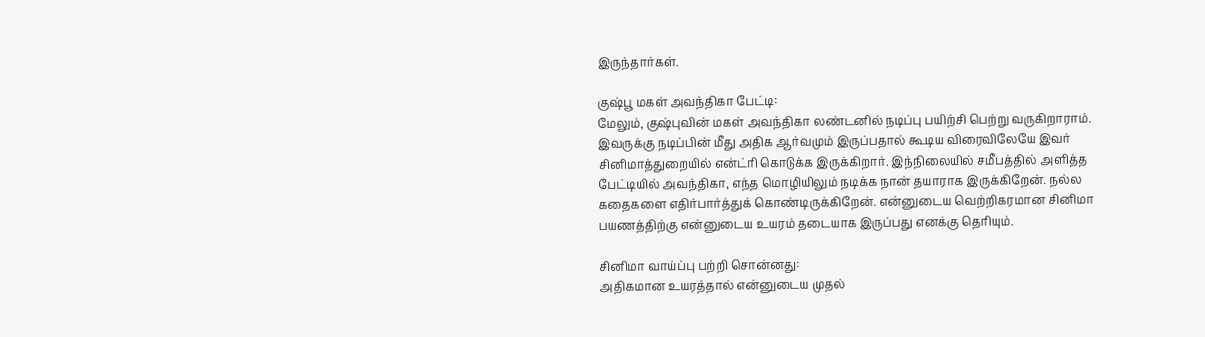இருந்தார்கள்.

குஷ்பூ மகள் அவந்திகா பேட்டி:
மேலும், குஷ்புவின் மகள் அவந்திகா லண்டனில் நடிப்பு பயிற்சி பெற்று வருகிறாராம். இவருக்கு நடிப்பின் மீது அதிக ஆர்வமும் இருப்பதால் கூடிய விரைவிலேயே இவர் சினிமாத்துறையில் என்ட்ரி கொடுக்க இருக்கிறார். இந்நிலையில் சமீபத்தில் அளித்த பேட்டியில் அவந்திகா, எந்த மொழியிலும் நடிக்க நான் தயாராக இருக்கிறேன். நல்ல கதைகளை எதிர்பார்த்துக் கொண்டிருக்கிறேன். என்னுடைய வெற்றிகரமான சினிமா பயணத்திற்கு என்னுடைய உயரம் தடையாக இருப்பது எனக்கு தெரியும்.

சினிமா வாய்ப்பு பற்றி சொன்னது:
அதிகமான உயரத்தால் என்னுடைய முதல்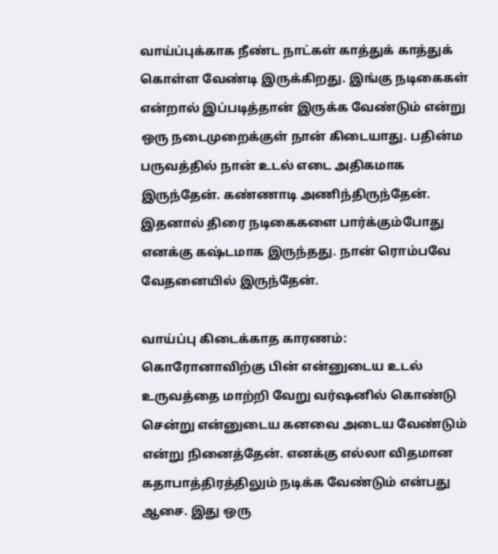வாய்ப்புக்காக நீண்ட நாட்கள் காத்துக் காத்துக் கொள்ள வேண்டி இருக்கிறது. இங்கு நடிகைகள் என்றால் இப்படித்தான் இருக்க வேண்டும் என்று ஒரு நடைமுறைக்குள் நான் கிடையாது. பதின்ம பருவத்தில் நான் உடல் எடை அதிகமாக இருந்தேன். கண்ணாடி அணிந்திருந்தேன். இதனால் திரை நடிகைகளை பார்க்கும்போது எனக்கு கஷ்டமாக இருந்தது. நான் ரொம்பவே வேதனையில் இருந்தேன்.

வாய்ப்பு கிடைக்காத காரணம்:
கொரோனாவிற்கு பின் என்னுடைய உடல் உருவத்தை மாற்றி வேறு வர்ஷனில் கொண்டு சென்று என்னுடைய கனவை அடைய வேண்டும் என்று நினைத்தேன். எனக்கு எல்லா விதமான கதாபாத்திரத்திலும் நடிக்க வேண்டும் என்பது ஆசை. இது ஒரு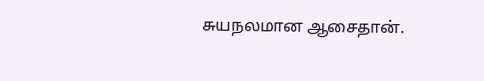சுயநலமான ஆசைதான்.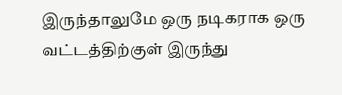இருந்தாலுமே ஒரு நடிகராக ஒரு வட்டத்திற்குள் இருந்து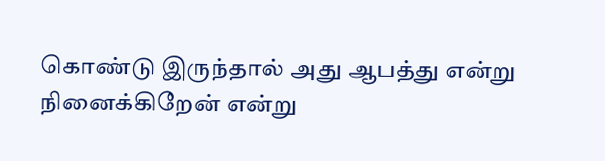கொண்டு இருந்தால் அது ஆபத்து என்று நினைக்கிறேன் என்று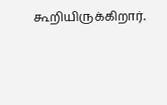கூறியிருக்கிறார்.